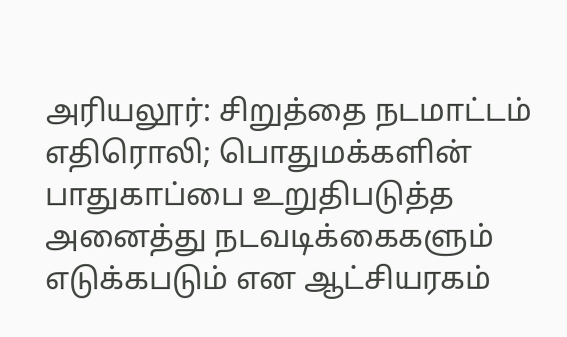அரியலூர்: சிறுத்தை நடமாட்டம் எதிரொலி; பொதுமக்களின் பாதுகாப்பை உறுதிபடுத்த அனைத்து நடவடிக்கைகளும் எடுக்கபடும் என ஆட்சியரகம்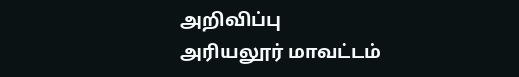அறிவிப்பு
அரியலூர் மாவட்டம்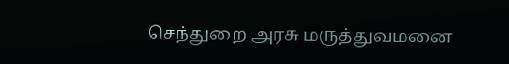செந்துறை அரசு மருத்துவமனை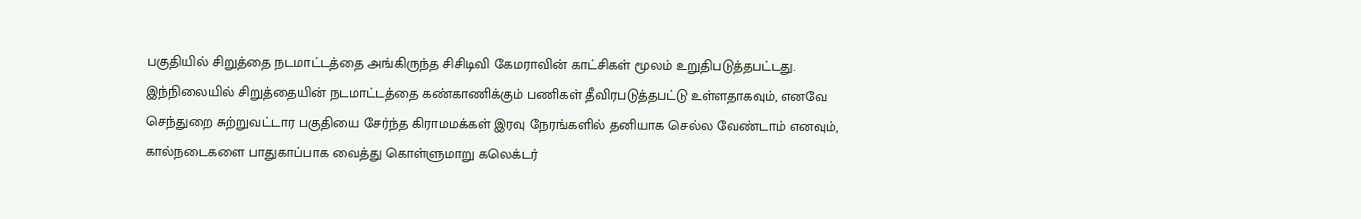பகுதியில் சிறுத்தை நடமாட்டத்தை அங்கிருந்த சிசிடிவி கேமராவின் காட்சிகள் மூலம் உறுதிபடுத்தபட்டது. இந்நிலையில் சிறுத்தையின் நடமாட்டத்தை கண்காணிக்கும் பணிகள் தீவிரபடுத்தபட்டு உள்ளதாகவும், எனவே செந்துறை சுற்றுவட்டார பகுதியை சேர்ந்த கிராமமக்கள் இரவு நேரங்களில் தனியாக செல்ல வேண்டாம் எனவும், கால்நடைகளை பாதுகாப்பாக வைத்து கொள்ளுமாறு கலெக்டர்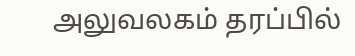அலுவலகம் தரப்பில்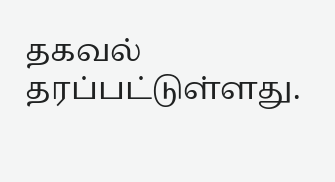தகவல் தரப்பட்டுள்ளது.